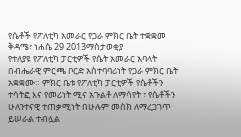የሴቶች የፖለቲካ አመራር የጋራ ምክር ቤት ተቋቋመ
ቅዳሜ፣ ነሐሴ 29 2013ማስታወቂያ
የተለያዩ የፖለቲካ ፓርቲዎች የሴት አመራር አባላት በብሔራዊ ምርጫ ቦርድ አስተባባሪነት የጋራ ምክር ቤት አቋቋሙ። ምክር ቤቱ የፖለቲካ ፓርቲዎች የሴቶችን ተሳትፎ እና የመሪነት ሚና አጉልቶ ለማሳየት ፣ የሴቶችን ሁለንተናዊ ተጠቃሚነት በሁሉም መስክ ለማረጋገጥ ይሠራል ተብሏል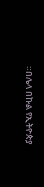።በሌላ በኩል የኢትዮጵያ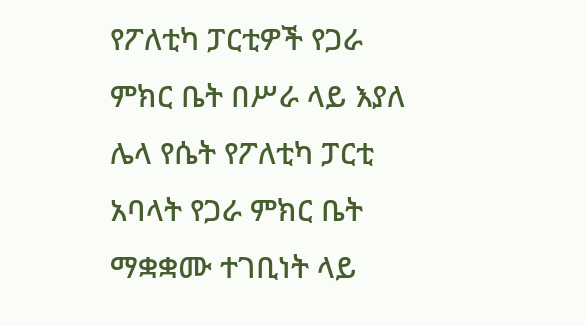የፖለቲካ ፓርቲዎች የጋራ ምክር ቤት በሥራ ላይ እያለ ሌላ የሴት የፖለቲካ ፓርቲ አባላት የጋራ ምክር ቤት ማቋቋሙ ተገቢነት ላይ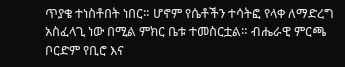ጥያቄ ተነስቶበት ነበር። ሆኖም የሴቶችን ተሳትፎ የላቀ ለማድረግ አስፈላጊ ነው በሚል ምክር ቤቱ ተመስርቷል። ብሔራዊ ምርጫ ቦርድም የቢሮ እና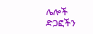ሌሎች ድጋፎችን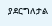ያደርግለታል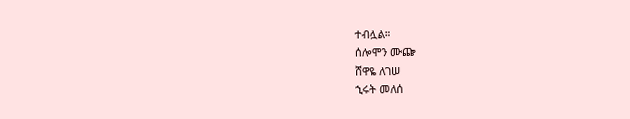ተብሏል።
ሰሎሞን ሙጬ
ሸዋዬ ለገሠ
ኂሩት መለሰ